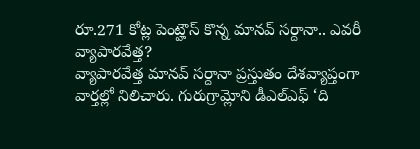రూ.271 కోట్ల పెంట్హౌస్ కొన్న మానవ్ సర్దానా.. ఎవరీ వ్యాపారవేత్త?
వ్యాపారవేత్త మానవ్ సర్దానా ప్రస్తుతం దేశవ్యాప్తంగా వార్తల్లో నిలిచారు. గురుగ్రామ్లోని డీఎల్ఎఫ్ ‘ది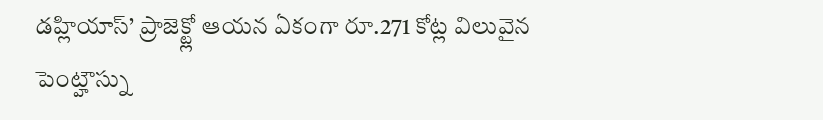డహ్లియాస్’ ప్రాజెక్ట్లో ఆయన ఏకంగా రూ.271 కోట్ల విలువైన పెంట్హౌస్ను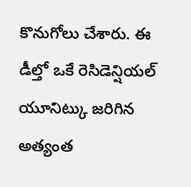కొనుగోలు చేశారు. ఈ డీల్తో ఒకే రెసిడెన్షియల్ యూనిట్కు జరిగిన అత్యంత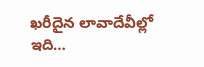ఖరీదైన లావాదేవీల్లో ఇది…